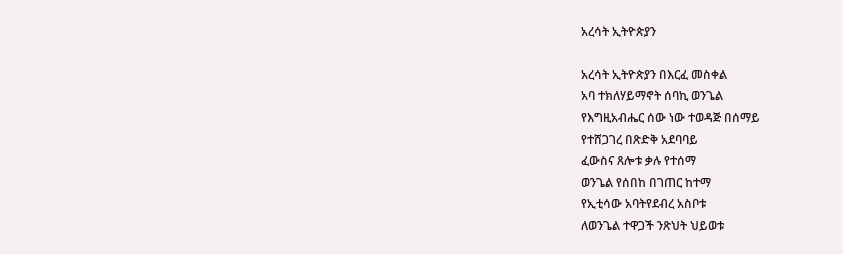አረሳት ኢትዮጵያን

አረሳት ኢትዮጵያን በእርፈ መስቀል
አባ ተክለሃይማኖት ሰባኪ ወንጌል
የእግዚአብሔር ሰው ነው ተወዳጅ በሰማይ
የተሸጋገረ በጽድቅ አደባባይ
ፈውስና ጸሎቱ ቃሉ የተሰማ
ወንጌል የሰበከ በገጠር ከተማ
የኢቲሳው አባትየደብረ አስቦቱ
ለወንጌል ተዋጋች ንጽህት ህይወቱ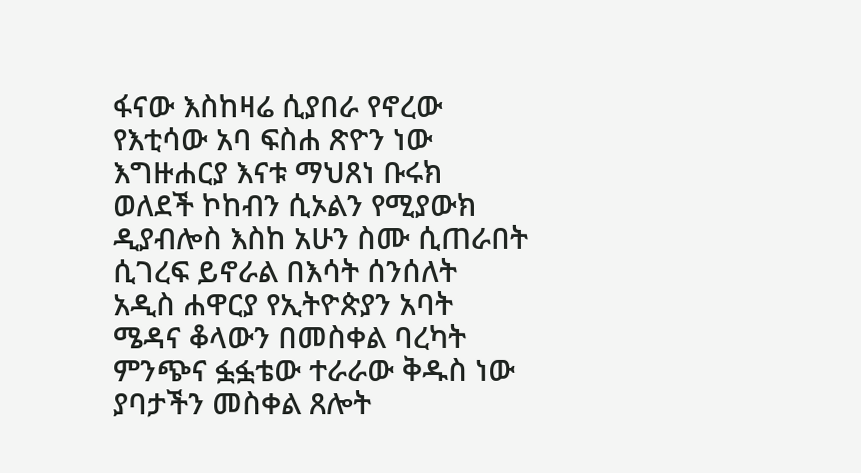ፋናው እስከዛሬ ሲያበራ የኖረው
የእቲሳው አባ ፍስሐ ጽዮን ነው
እግዙሐርያ እናቱ ማህጸነ ቡሩክ
ወለደች ኮከብን ሲኦልን የሚያውክ
ዲያብሎስ እስከ አሁን ስሙ ሲጠራበት
ሲገረፍ ይኖራል በእሳት ሰንሰለት
አዲስ ሐዋርያ የኢትዮጵያን አባት
ሜዳና ቆላውን በመስቀል ባረካት
ምንጭና ፏፏቴው ተራራው ቅዱስ ነው
ያባታችን መስቀል ጸሎት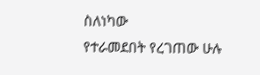ስለነካው
የተራመደበት የረገጠው ሁሉ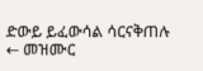ድውይ ይፈውሳል ሳርናቅጠሉ
← መዝሙር